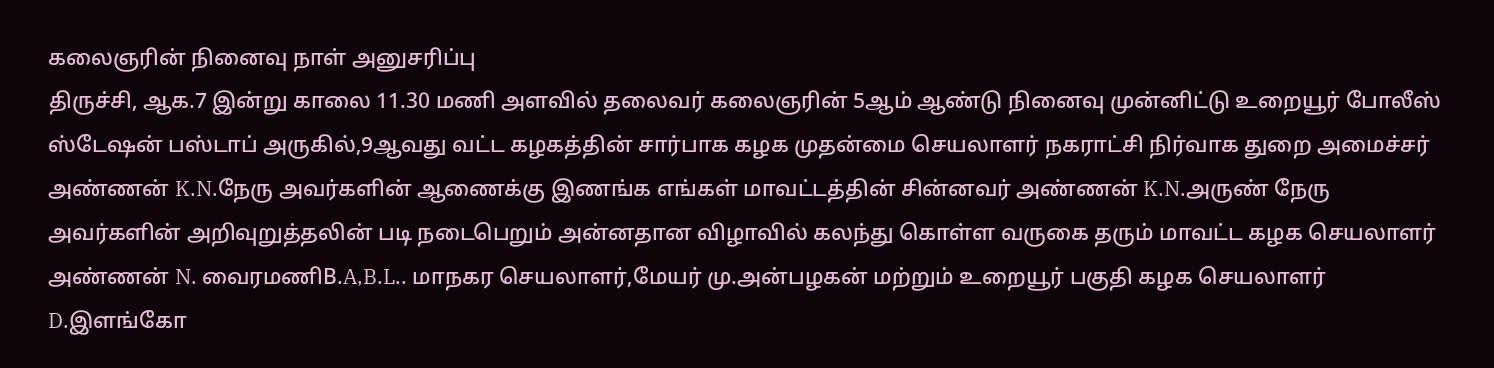கலைஞரின் நினைவு நாள் அனுசரிப்பு
திருச்சி, ஆக.7 இன்று காலை 11.30 மணி அளவில் தலைவர் கலைஞரின் 5ஆம் ஆண்டு நினைவு முன்னிட்டு உறையூர் போலீஸ் ஸ்டேஷன் பஸ்டாப் அருகில்,9ஆவது வட்ட கழகத்தின் சார்பாக கழக முதன்மை செயலாளர் நகராட்சி நிர்வாக துறை அமைச்சர் அண்ணன் K.N.நேரு அவர்களின் ஆணைக்கு இணங்க எங்கள் மாவட்டத்தின் சின்னவர் அண்ணன் K.N.அருண் நேரு அவர்களின் அறிவுறுத்தலின் படி நடைபெறும் அன்னதான விழாவில் கலந்து கொள்ள வருகை தரும் மாவட்ட கழக செயலாளர் அண்ணன் N. வைரமணிB.A,B.L.. மாநகர செயலாளர்,மேயர் மு.அன்பழகன் மற்றும் உறையூர் பகுதி கழக செயலாளர் D.இளங்கோ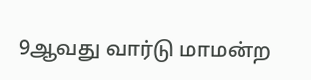9ஆவது வார்டு மாமன்ற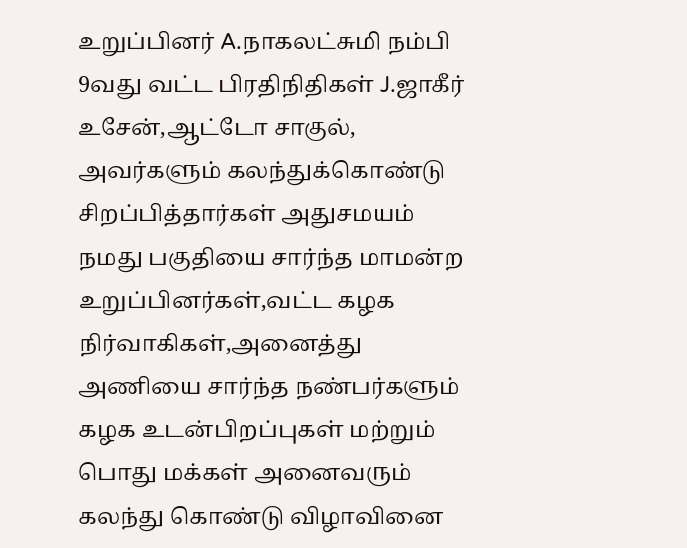உறுப்பினர் A.நாகலட்சுமி நம்பி 9வது வட்ட பிரதிநிதிகள் J.ஜாகீர் உசேன்,ஆட்டோ சாகுல், அவர்களும் கலந்துக்கொண்டு சிறப்பித்தார்கள் அதுசமயம் நமது பகுதியை சார்ந்த மாமன்ற உறுப்பினர்கள்,வட்ட கழக நிர்வாகிகள்,அனைத்து அணியை சார்ந்த நண்பர்களும் கழக உடன்பிறப்புகள் மற்றும் பொது மக்கள் அனைவரும் கலந்து கொண்டு விழாவினை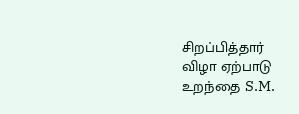சிறப்பித்தார்
விழா ஏற்பாடு உறந்தை S.M.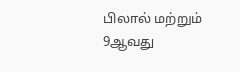பிலால் மற்றும் 9ஆவது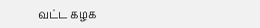வட்ட கழக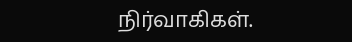நிர்வாகிகள்.